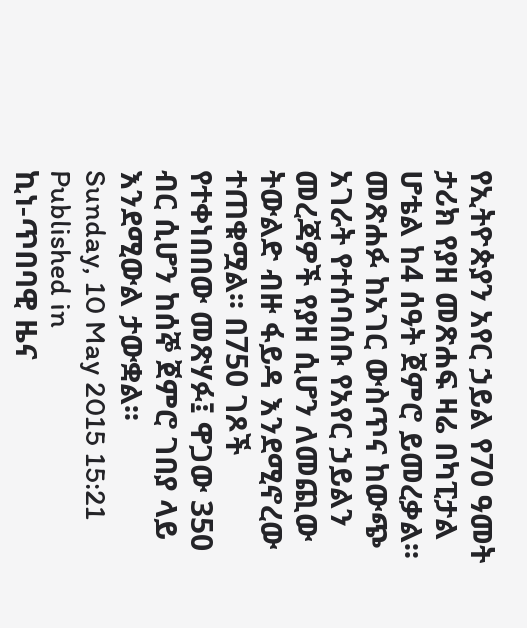የኢትዮጵያን አየር ኃይል የ70 ዓመት ታሪክ የያዘ መጽሐፍ ዛሬ በካፒታል ሆቴል ከ4 ሰዓት ጀምሮ ይመረቃል፡፡ መጽሐፉ ከአገር ውስጥና ከውጭ አገራት የተሰባሰቡ የአየር ኃይልን መረጃዎች የያዘ ሲሆን ለመጪው ትውልድ ብዙ ፋይዳ እንደሚኖረው ተጠቁሟል፡፡ በ750 ገጾች የተቀነበበው መጽሃፉ፤ ዋጋው 350 ብር ሲሆን ከሰኞ ጀምሮ ገበያ ላይ እንደሚውል ታውቋል፡፡
Sunday, 10 May 2015 15:21
Published in
ኪነ-ጥበባዊ ዜና